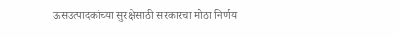ऊसउत्पादकांच्या सुरक्षेसाठी सरकारचा मोठा निर्णय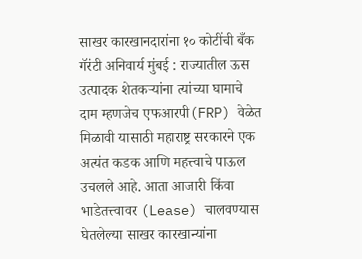साखर कारखानदारांना १० कोटींची बँक गॅरंटी अनिवार्य मुंबई : राज्यातील ऊस उत्पादक शेतकऱ्यांना त्यांच्या घामाचे दाम म्हणजेच एफआरपी(FRP) वेळेत मिळावी यासाठी महाराष्ट्र सरकारने एक अत्यंत कडक आणि महत्त्वाचे पाऊल उचलले आहे. आता आजारी किंवा भाडेतत्त्वावर (Lease) चालवण्यास घेतलेल्या साखर कारखान्यांना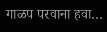गाळप परवाना हवा…